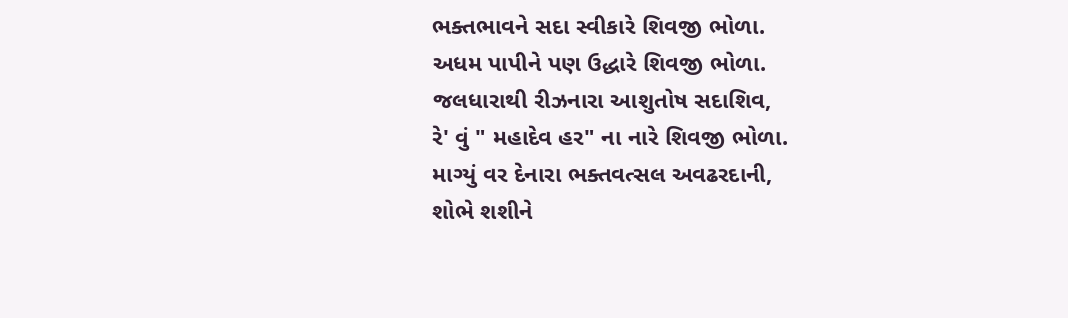ભક્તભાવને સદા સ્વીકારે શિવજી ભોળા.
અધમ પાપીને પણ ઉદ્ધારે શિવજી ભોળા.
જલધારાથી રીઝનારા આશુતોષ સદાશિવ,
રે' વું " મહાદેવ હર" ના નારે શિવજી ભોળા.
માગ્યું વર દેનારા ભક્તવત્સલ અવઢરદાની,
શોભે શશીને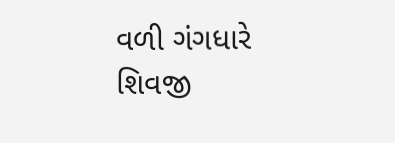વળી ગંગધારે શિવજી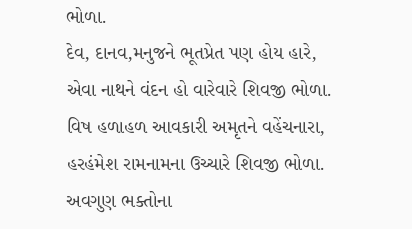ભોળા.
દેવ, દાનવ,મનુજને ભૂતપ્રેત પણ હોય હારે,
એવા નાથને વંદન હો વારેવારે શિવજી ભોળા.
વિષ હળાહળ આવકારી અમૃતને વહેંચનારા,
હરહંમેશ રામનામના ઉચ્ચારે શિવજી ભોળા.
અવગુણ ભક્તોના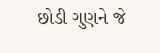છોડી ગુણને જે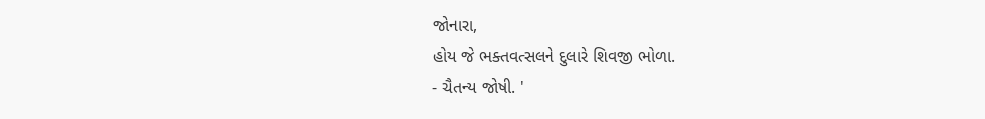જોનારા,
હોય જે ભક્તવત્સલને દુલારે શિવજી ભોળા.
- ચૈતન્ય જોષી. '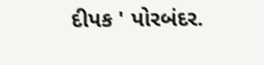દીપક ' પોરબંદર.